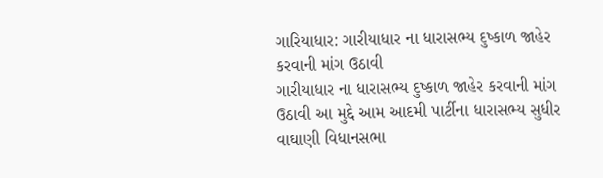ગારિયાધાર: ગારીયાધાર ના ધારાસભ્ય દુષ્કાળ જાહેર કરવાની માંગ ઉઠાવી
ગારીયાધાર ના ધારાસભ્ય દુષ્કાળ જાહેર કરવાની માંગ ઉઠાવી આ મુદ્દે આમ આદમી પાર્ટીના ધારાસભ્ય સુધીર વાઘાણી વિધાનસભા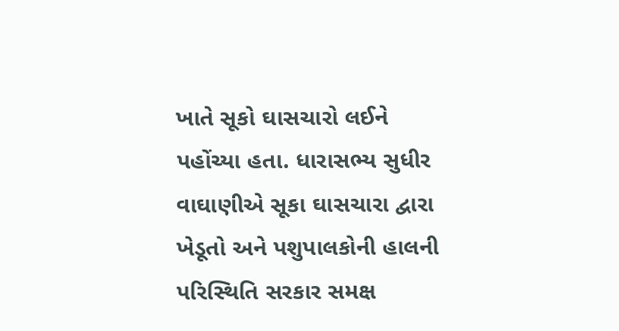ખાતે સૂકો ઘાસચારો લઈને પહોંચ્યા હતા. ધારાસભ્ય સુધીર વાઘાણીએ સૂકા ઘાસચારા દ્વારા ખેડૂતો અને પશુપાલકોની હાલની પરિસ્થિતિ સરકાર સમક્ષ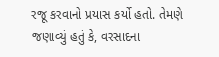રજૂ કરવાનો પ્રયાસ કર્યો હતો. તેમણે જણાવ્યું હતું કે, વરસાદના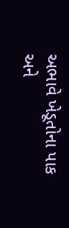અભાવે ખેડૂતોના પાક અને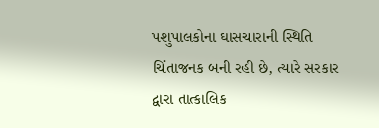પશુપાલકોના ઘાસચારાની સ્થિતિ ચિંતાજનક બની રહી છે, ત્યારે સરકાર દ્વારા તાત્કાલિક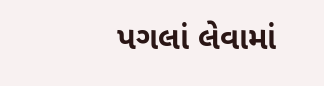પગલાં લેવામાં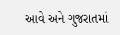આવે અને ગુજરાતમાં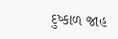દુષ્કાળ જાહ